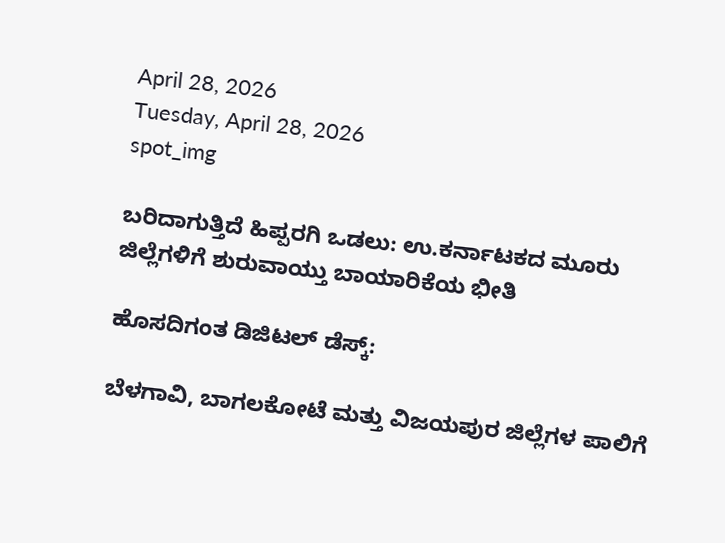April 28, 2026
Tuesday, April 28, 2026
spot_img

ಬರಿದಾಗುತ್ತಿದೆ ಹಿಪ್ಪರಗಿ ಒಡಲು: ಉ.ಕರ್ನಾಟಕದ ಮೂರು ಜಿಲ್ಲೆಗಳಿಗೆ ಶುರುವಾಯ್ತು ಬಾಯಾರಿಕೆಯ ಭೀತಿ

ಹೊಸದಿಗಂತ ಡಿಜಿಟಲ್ ಡೆಸ್ಕ್:

ಬೆಳಗಾವಿ, ಬಾಗಲಕೋಟೆ ಮತ್ತು ವಿಜಯಪುರ ಜಿಲ್ಲೆಗಳ ಪಾಲಿಗೆ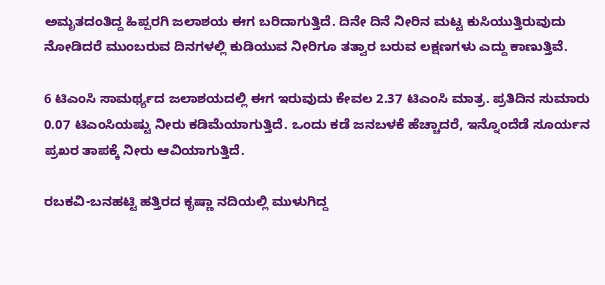ಅಮೃತದಂತಿದ್ದ ಹಿಪ್ಪರಗಿ ಜಲಾಶಯ ಈಗ ಬರಿದಾಗುತ್ತಿದೆ. ದಿನೇ ದಿನೆ ನೀರಿನ ಮಟ್ಟ ಕುಸಿಯುತ್ತಿರುವುದು ನೋಡಿದರೆ ಮುಂಬರುವ ದಿನಗಳಲ್ಲಿ ಕುಡಿಯುವ ನೀರಿಗೂ ತತ್ವಾರ ಬರುವ ಲಕ್ಷಣಗಳು ಎದ್ದು ಕಾಣುತ್ತಿವೆ.

6 ಟಿಎಂಸಿ ಸಾಮರ್ಥ್ಯದ ಜಲಾಶಯದಲ್ಲಿ ಈಗ ಇರುವುದು ಕೇವಲ 2.37 ಟಿಎಂಸಿ ಮಾತ್ರ. ಪ್ರತಿದಿನ ಸುಮಾರು 0.07 ಟಿಎಂಸಿಯಷ್ಟು ನೀರು ಕಡಿಮೆಯಾಗುತ್ತಿದೆ. ಒಂದು ಕಡೆ ಜನಬಳಕೆ ಹೆಚ್ಚಾದರೆ, ಇನ್ನೊಂದೆಡೆ ಸೂರ್ಯನ ಪ್ರಖರ ತಾಪಕ್ಕೆ ನೀರು ಆವಿಯಾಗುತ್ತಿದೆ.

ರಬಕವಿ-ಬನಹಟ್ಟಿ ಹತ್ತಿರದ ಕೃಷ್ಣಾ ನದಿಯಲ್ಲಿ ಮುಳುಗಿದ್ದ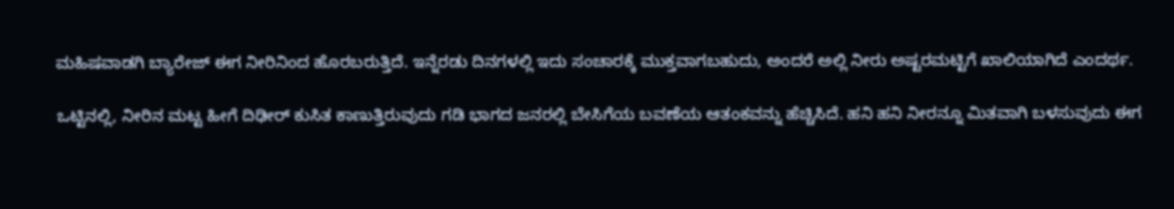ಮಹಿಷವಾಡಗಿ ಬ್ಯಾರೇಜ್ ಈಗ ನೀರಿನಿಂದ ಹೊರಬರುತ್ತಿದೆ. ಇನ್ನೆರಡು ದಿನಗಳಲ್ಲಿ ಇದು ಸಂಚಾರಕ್ಕೆ ಮುಕ್ತವಾಗಬಹುದು, ಅಂದರೆ ಅಲ್ಲಿ ನೀರು ಅಷ್ಟರಮಟ್ಟಿಗೆ ಖಾಲಿಯಾಗಿದೆ ಎಂದರ್ಥ.

ಒಟ್ಟಿನಲ್ಲಿ, ನೀರಿನ ಮಟ್ಟ ಹೀಗೆ ದಿಢೀರ್ ಕುಸಿತ ಕಾಣುತ್ತಿರುವುದು ಗಡಿ ಭಾಗದ ಜನರಲ್ಲಿ ಬೇಸಿಗೆಯ ಬವಣೆಯ ಆತಂಕವನ್ನು ಹೆಚ್ಚಿಸಿದೆ. ಹನಿ ಹನಿ ನೀರನ್ನೂ ಮಿತವಾಗಿ ಬಳಸುವುದು ಈಗ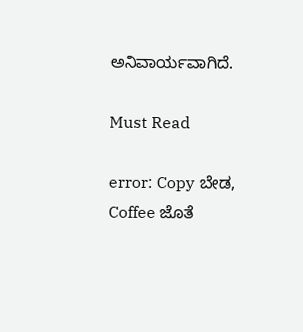ಅನಿವಾರ್ಯವಾಗಿದೆ.

Must Read

error: Copy ಬೇಡ, Coffee ಜೊತೆ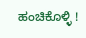ಹಂಚಿಕೊಳ್ಳಿ !